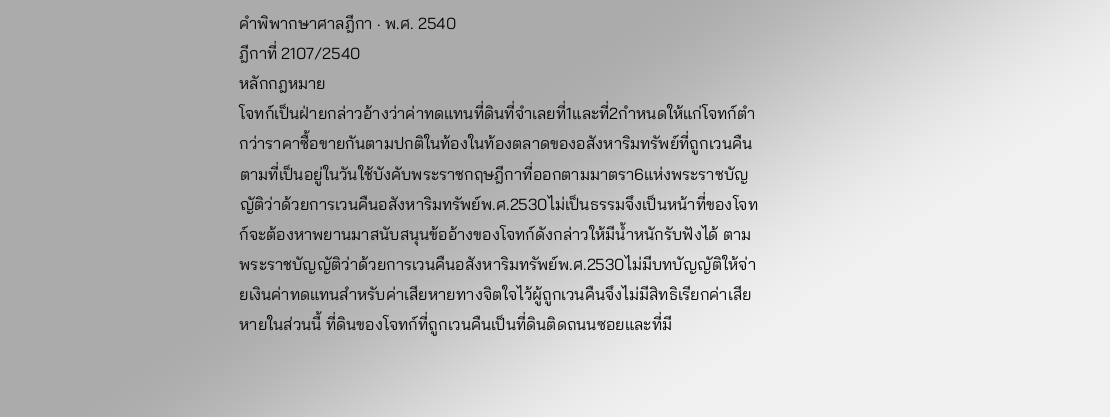คำพิพากษาศาลฎีกา · พ.ศ. 2540
ฎีกาที่ 2107/2540
หลักกฎหมาย
โจทก์เป็นฝ่ายกล่าวอ้างว่าค่าทดแทนที่ดินที่จำเลยที่1และที่2กำหนดให้แก่โจทก์ตำกว่าราคาซื้อขายกันตามปกติในท้องในท้องตลาดของอสังหาริมทรัพย์ที่ถูกเวนคืนตามที่เป็นอยู่ในวันใช้บังคับพระราชกฤษฎีกาที่ออกตามมาตรา6แห่งพระราชบัญญัติว่าด้วยการเวนคืนอสังหาริมทรัพย์พ.ศ.2530ไม่เป็นธรรมจึงเป็นหน้าที่ของโจทก์จะต้องหาพยานมาสนับสนุนข้ออ้างของโจทก์ดังกล่าวให้มีน้ำหนักรับฟังได้ ตามพระราชบัญญัติว่าด้วยการเวนคืนอสังหาริมทรัพย์พ.ศ.2530ไม่มีบทบัญญัติให้จ่ายเงินค่าทดแทนสำหรับค่าเสียหายทางจิตใจไว้ผู้ถูกเวนคืนจึงไม่มีสิทธิเรียกค่าเสียหายในส่วนนี้ ที่ดินของโจทก์ที่ถูกเวนคืนเป็นที่ดินติดถนนซอยและที่มี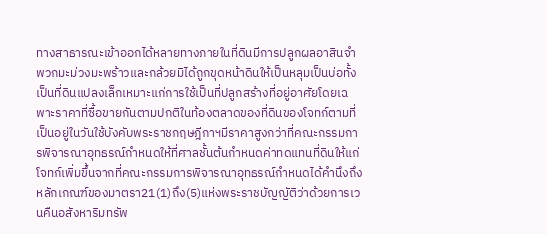ทางสาธารณะเข้าออกได้หลายทางภายในที่ดินมีการปลูกผลอาสินจำพวกมะม่วงมะพร้าวและกล้วยมิได้ถูกขุดหน้าดินให้เป็นหลุมเป็นบ่อทั้งเป็นที่ดินแปลงเล็กเหมาะแก่การใช้เป็นที่ปลูกสร้างที่อยู่อาศัยโดยเฉพาะราคาที่ซื้อขายกันตามปกติในท้องตลาดของที่ดินของโจทก์ตามที่เป็นอยู่ในวันใช้บังคับพระราชกฤษฎีกาฯมีราคาสูงกว่าที่คณะกรรมการพิจารณาอุทธรณ์กำหนดให้ที่ศาลชั้นต้นกำหนดค่าทดแทนที่ดินให้แก่โจทก์เพิ่มขึ้นจากที่คณะกรรมการพิจารณาอุทธรณ์กำหนดได้คำนึงถึงหลักเกณฑ์ของมาตรา21(1)ถึง(5)แห่งพระราชบัญญัติว่าด้วยการเวนคืนอสังหาริมทรัพ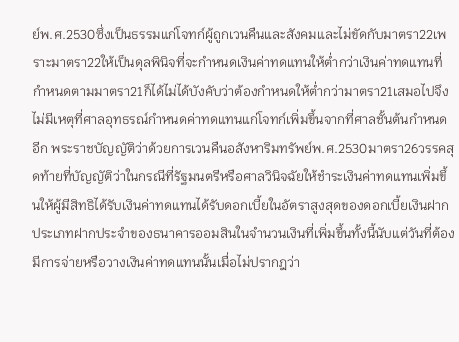ย์พ.ศ.2530ซึ่งเป็นธรรมแก่โจทก์ผู้ถูกเวนคืนและสังคมและไม่ขัดกับมาตรา22เพราะมาตรา22ให้เป็นดุลพินิจที่จะกำหนดเงินค่าทดแทนให้ต่ำกว่าเงินค่าทดแทนที่กำหนดตามมาตรา21ก็ได้ไม่ได้บังคับว่าต้องกำหนดให้ต่ำกว่ามาตรา21เสมอไปจึงไม่มีเหตุที่ศาลอุทธรณ์กำหนดค่าทดแทนแก่โจทก์เพิ่มขึ้นจากที่ศาลชั้นต้นกำหนดอีก พระราชบัญญัติว่าด้วยการเวนคืนอสังหาริมทรัพย์พ.ศ.2530มาตรา26วรรคสุดท้ายที่บัญญัติว่าในกรณีที่รัฐมนตรีหรือศาลวินิจฉัยให้ชำระเงินค่าทดแทนเพิ่มขึ้นให้ผู้มีสิทธิได้รับเงินค่าทดแทนได้รับดอกเบี้ยในอัตราสูงสุดของดอกเบี้ยเงินฝากประเภทฝากประจำของธนาคารออมสินในจำนวนเงินที่เพิ่มขึ้นทั้งนี้นับแต่วันที่ต้องมีการจ่ายหรือวางเงินค่าทดแทนนั้นเมื่อไม่ปรากฎว่า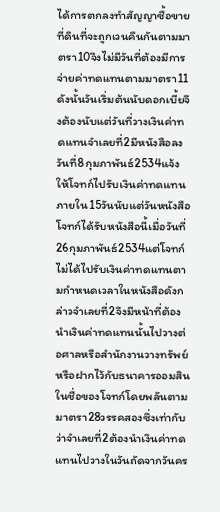ได้การตกลงทำสัญญาซื้อขายที่ดินที่จะถูกเวนคืนกันตามมาตรา10จึงไม่มีวันที่ต้องมีการจ่ายค่าทดแทนตามมาตรา11ดังนั้นวันเริ่มต้นนับดอกเบี้ยจึงต้องนับแต่วันที่วางเงินค่าทดแทนจำเลยที่2มีหนังสือลงวันที่8กุมภาพันธ์2534แจ้งให้โจทก์ไปรับเงินค่าทดแทนภายใน15วันนับแต่วันหนังสือโจทก์ได้รับหนังสือนี้เมื่อวันที่26กุมภาพันธ์2534แต่โจทก์ไม่ได้ไปรับเงินค่าทดแทนตามกำหนดเวลาในหนังสือดังกล่าวจำเลยที่2จึงมีหน้าที่ต้องนำเงินค่าทดแทนนั้นไปวางต่อศาลหรือสำนักงานวางทรัพย์หรือฝากไว้กับธนาคารออมสินในชื่อของโจทก์โดยพลันตามมาตรา28วรรคสองซึ่งเท่ากับว่าจำเลยที่2ต้องนำเงินค่าทดแทนไปวางในวันถัดจากวันคร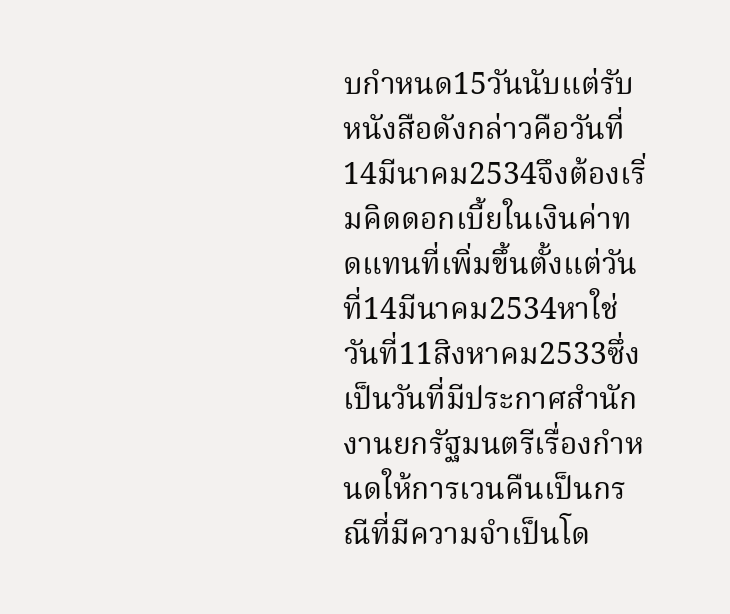บกำหนด15วันนับแต่รับหนังสือดังกล่าวคือวันที่14มีนาคม2534จึงต้องเริ่มคิดดอกเบี้ยในเงินค่าทดแทนที่เพิ่มขึ้นตั้งแต่วันที่14มีนาคม2534หาใช่วันที่11สิงหาคม2533ซึ่งเป็นวันที่มีประกาศสำนักงานยกรัฐมนตรีเรื่องกำหนดให้การเวนคืนเป็นกรณีที่มีความจำเป็นโด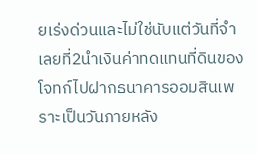ยเร่งด่วนและไม่ใช่นับแต่วันที่จำเลยที่2นำเงินค่าทดแทนที่ดินของโจทก์ไปฝากธนาคารออมสินเพราะเป็นวันภายหลัง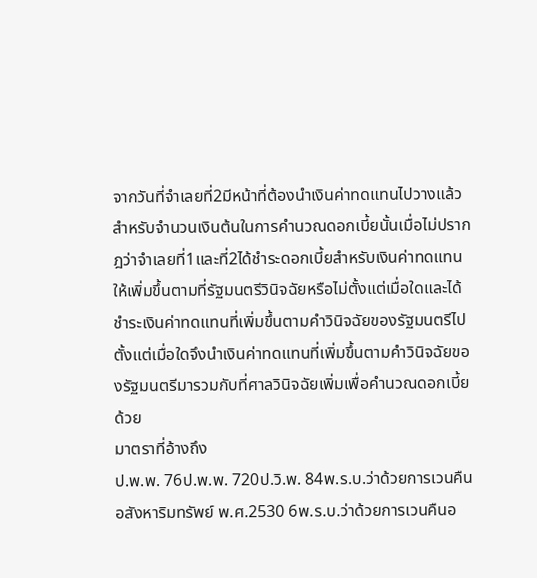จากวันที่จำเลยที่2มีหน้าที่ต้องนำเงินค่าทดแทนไปวางแล้วสำหรับจำนวนเงินต้นในการคำนวณดอกเบี้ยนั้นเมื่อไม่ปรากฎว่าจำเลยที่1และที่2ได้ชำระดอกเบี้ยสำหรับเงินค่าทดแทนให้เพิ่มขึ้นตามที่รัฐมนตรีวินิจฉัยหรือไม่ตั้งแต่เมื่อใดและได้ชำระเงินค่าทดแทนที่เพิ่มขึ้นตามคำวินิจฉัยของรัฐมนตรีไปตั้งแต่เมื่อใดจึงนำเงินค่าทดแทนที่เพิ่มขึ้นตามคำวินิจฉัยของรัฐมนตรีมารวมกับที่ศาลวินิจฉัยเพิ่มเพื่อคำนวณดอกเบี้ยด้วย
มาตราที่อ้างถึง
ป.พ.พ. 76ป.พ.พ. 720ป.วิ.พ. 84พ.ร.บ.ว่าด้วยการเวนคืนอสังหาริมทรัพย์ พ.ศ.2530 6พ.ร.บ.ว่าด้วยการเวนคืนอ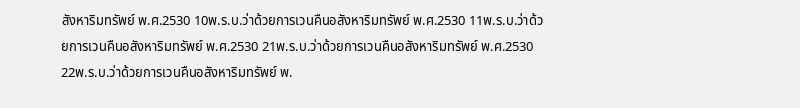สังหาริมทรัพย์ พ.ศ.2530 10พ.ร.บ.ว่าด้วยการเวนคืนอสังหาริมทรัพย์ พ.ศ.2530 11พ.ร.บ.ว่าด้วยการเวนคืนอสังหาริมทรัพย์ พ.ศ.2530 21พ.ร.บ.ว่าด้วยการเวนคืนอสังหาริมทรัพย์ พ.ศ.2530 22พ.ร.บ.ว่าด้วยการเวนคืนอสังหาริมทรัพย์ พ.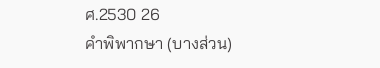ศ.2530 26
คำพิพากษา (บางส่วน)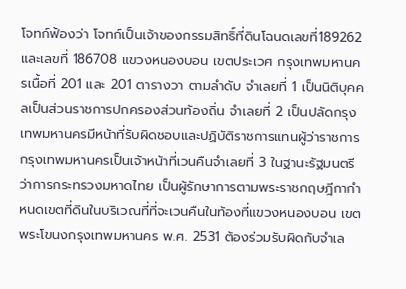โจทก์ฟ้องว่า โจทก์เป็นเจ้าของกรรมสิทธิ์ที่ดินโฉนดเลขที่189262 และเลขที่ 186708 แขวงหนองบอน เขตประเวศ กรุงเทพมหานครเนื้อที่ 201 และ 201 ตารางวา ตามลำดับ จำเลยที่ 1 เป็นนิติบุคคลเป็นส่วนราชการปกครองส่วนท้องถิ่น จำเลยที่ 2 เป็นปลัดกรุงเทพมหานครมีหน้าที่รับผิดชอบและปฏิบัติราชการแทนผู้ว่าราชการกรุงเทพมหานครเป็นเจ้าหน้าที่เวนคืนจำเลยที่ 3 ในฐานะรัฐมนตรีว่าการกระทรวงมหาดไทย เป็นผู้รักษาการตามพระราชกฤษฎีกากำหนดเขตที่ดินในบริเวณที่ที่จะเวนคืนในท้องที่แขวงหนองบอน เขตพระโขนงกรุงเทพมหานคร พ.ศ. 2531 ต้องร่วมรับผิดกับจำเล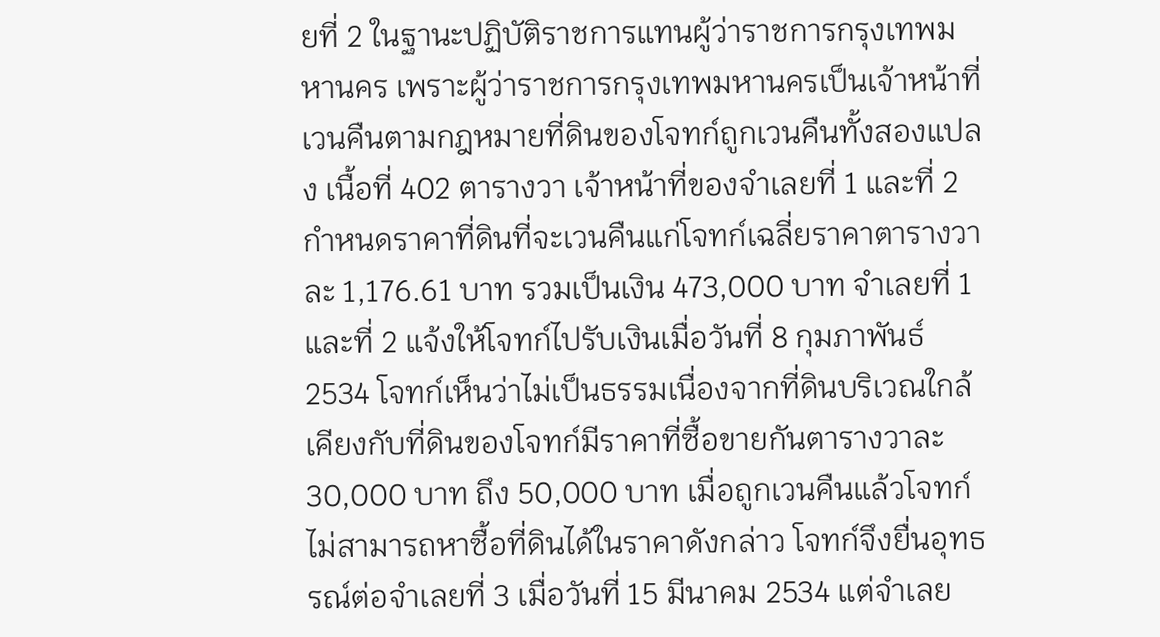ยที่ 2 ในฐานะปฏิบัติราชการแทนผู้ว่าราชการกรุงเทพมหานคร เพราะผู้ว่าราชการกรุงเทพมหานครเป็นเจ้าหน้าที่เวนคืนตามกฎหมายที่ดินของโจทก์ถูกเวนคืนทั้งสองแปลง เนื้อที่ 402 ตารางวา เจ้าหน้าที่ของจำเลยที่ 1 และที่ 2 กำหนดราคาที่ดินที่จะเวนคืนแก่โจทก์เฉลี่ยราคาตารางวาละ 1,176.61 บาท รวมเป็นเงิน 473,000 บาท จำเลยที่ 1 และที่ 2 แจ้งให้โจทก์ไปรับเงินเมื่อวันที่ 8 กุมภาพันธ์ 2534 โจทก์เห็นว่าไม่เป็นธรรมเนื่องจากที่ดินบริเวณใกล้เคียงกับที่ดินของโจทก์มีราคาที่ซื้อขายกันตารางวาละ 30,000 บาท ถึง 50,000 บาท เมื่อถูกเวนคืนแล้วโจทก์ไม่สามารถหาซื้อที่ดินได้ในราคาดังกล่าว โจทก์จึงยื่นอุทธรณ์ต่อจำเลยที่ 3 เมื่อวันที่ 15 มีนาคม 2534 แต่จำเลย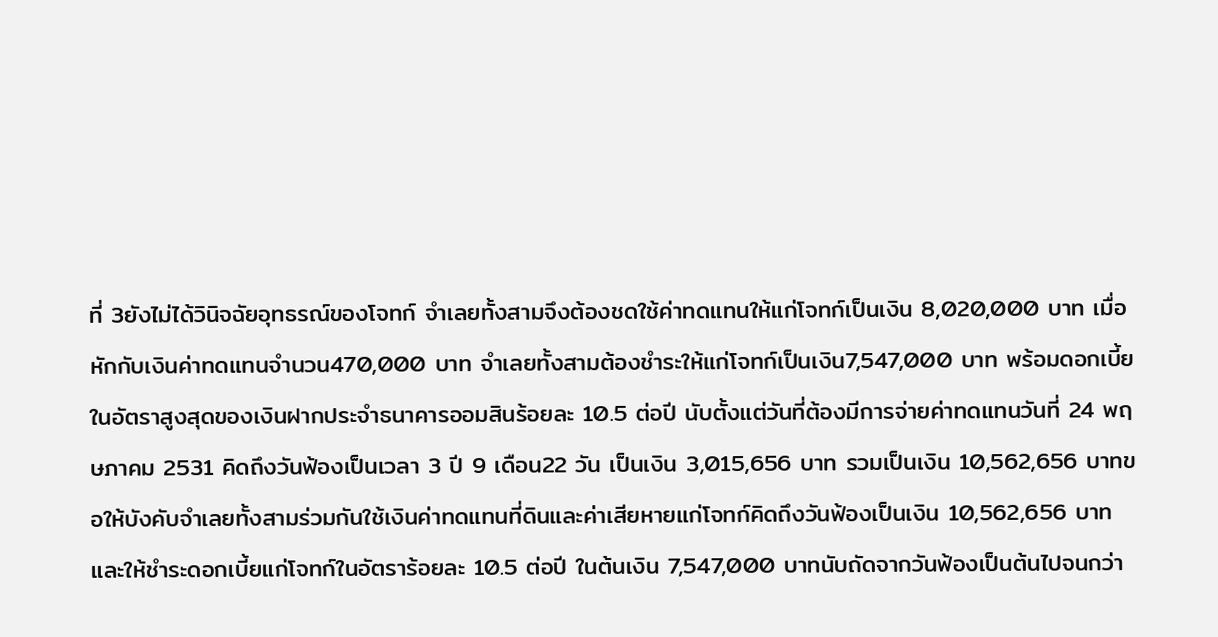ที่ 3ยังไม่ได้วินิจฉัยอุทธรณ์ของโจทก์ จำเลยทั้งสามจึงต้องชดใช้ค่าทดแทนให้แก่โจทก์เป็นเงิน 8,020,000 บาท เมื่อหักกับเงินค่าทดแทนจำนวน470,000 บาท จำเลยทั้งสามต้องชำระให้แก่โจทก์เป็นเงิน7,547,000 บาท พร้อมดอกเบี้ยในอัตราสูงสุดของเงินฝากประจำธนาคารออมสินร้อยละ 10.5 ต่อปี นับตั้งแต่วันที่ต้องมีการจ่ายค่าทดแทนวันที่ 24 พฤษภาคม 2531 คิดถึงวันฟ้องเป็นเวลา 3 ปี 9 เดือน22 วัน เป็นเงิน 3,015,656 บาท รวมเป็นเงิน 10,562,656 บาทขอให้บังคับจำเลยทั้งสามร่วมกันใช้เงินค่าทดแทนที่ดินและค่าเสียหายแก่โจทก์คิดถึงวันฟ้องเป็นเงิน 10,562,656 บาท และให้ชำระดอกเบี้ยแก่โจทก์ในอัตราร้อยละ 10.5 ต่อปี ในต้นเงิน 7,547,000 บาทนับถัดจากวันฟ้องเป็นต้นไปจนกว่า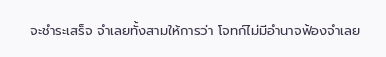จะชำระเสร็จ จำเลยทั้งสามให้การว่า โจทก์ไม่มีอำนาจฟ้องจำเลย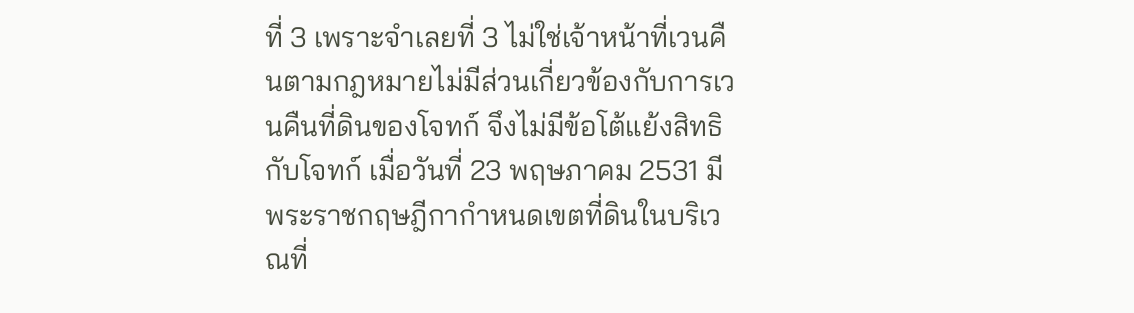ที่ 3 เพราะจำเลยที่ 3 ไม่ใช่เจ้าหน้าที่เวนคืนตามกฎหมายไม่มีส่วนเกี่ยวข้องกับการเวนคืนที่ดินของโจทก์ จึงไม่มีข้อโต้แย้งสิทธิกับโจทก์ เมื่อวันที่ 23 พฤษภาคม 2531 มีพระราชกฤษฎีกากำหนดเขตที่ดินในบริเวณที่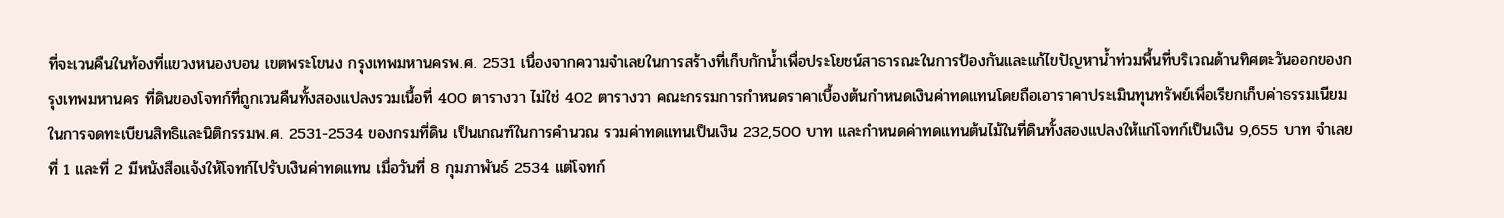ที่จะเวนคืนในท้องที่แขวงหนองบอน เขตพระโขนง กรุงเทพมหานครพ.ศ. 2531 เนื่องจากความจำเลยในการสร้างที่เก็บกักน้ำเพื่อประโยชน์สาธารณะในการป้องกันและแก้ไขปัญหาน้ำท่วมพื้นที่บริเวณด้านทิศตะวันออกของกรุงเทพมหานคร ที่ดินของโจทก์ที่ถูกเวนคืนทั้งสองแปลงรวมเนื้อที่ 400 ตารางวา ไม่ใช่ 402 ตารางวา คณะกรรมการกำหนดราคาเบื้องต้นกำหนดเงินค่าทดแทนโดยถือเอาราคาประเมินทุนทรัพย์เพื่อเรียกเก็บค่าธรรมเนียมในการจดทะเบียนสิทธิและนิติกรรมพ.ศ. 2531-2534 ของกรมที่ดิน เป็นเกณฑ์ในการคำนวณ รวมค่าทดแทนเป็นเงิน 232,500 บาท และกำหนดค่าทดแทนต้นไม้ในที่ดินทั้งสองแปลงให้แก่โจทก์เป็นเงิน 9,655 บาท จำเลยที่ 1 และที่ 2 มีหนังสือแจ้งให้โจทก์ไปรับเงินค่าทดแทน เมื่อวันที่ 8 กุมภาพันธ์ 2534 แต่โจทก์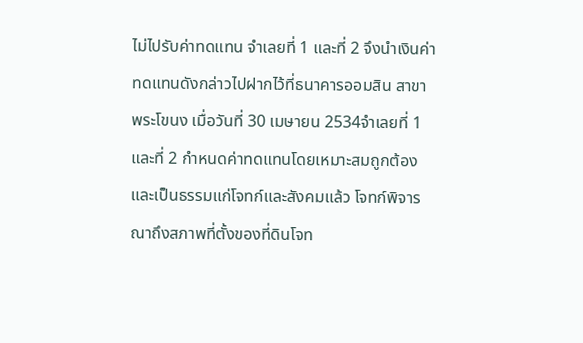ไม่ไปรับค่าทดแทน จำเลยที่ 1 และที่ 2 จึงนำเงินค่าทดแทนดังกล่าวไปฝากไว้ที่ธนาคารออมสิน สาขาพระโขนง เมื่อวันที่ 30 เมษายน 2534จำเลยที่ 1 และที่ 2 กำหนดค่าทดแทนโดยเหมาะสมถูกต้องและเป็นธรรมแก่โจทก์และสังคมแล้ว โจทก์พิจารณาถึงสภาพที่ตั้งของที่ดินโจท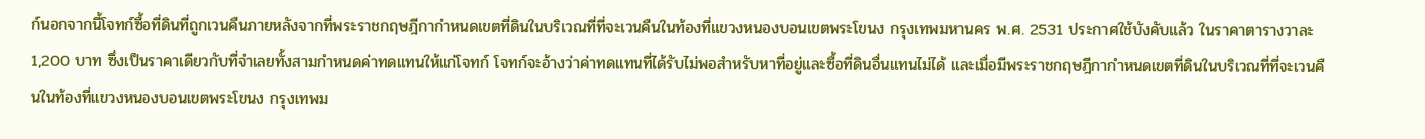ก์นอกจากนี้โจทก์ซื้อที่ดินที่ถูกเวนคืนภายหลังจากที่พระราชกฤษฎีกากำหนดเขตที่ดินในบริเวณที่ที่จะเวนคืนในท้องที่แขวงหนองบอนเขตพระโขนง กรุงเทพมหานคร พ.ศ. 2531 ประกาศใช้บังคับแล้ว ในราคาตารางวาละ 1,200 บาท ซึ่งเป็นราคาเดียวกับที่จำเลยทั้งสามกำหนดค่าทดแทนให้แก่โจทก์ โจทก์จะอ้างว่าค่าทดแทนที่ได้รับไม่พอสำหรับหาที่อยู่และซื้อที่ดินอื่นแทนไม่ได้ และเมื่อมีพระราชกฤษฎีกากำหนดเขตที่ดินในบริเวณที่ที่จะเวนคืนในท้องที่แขวงหนองบอนเขตพระโขนง กรุงเทพม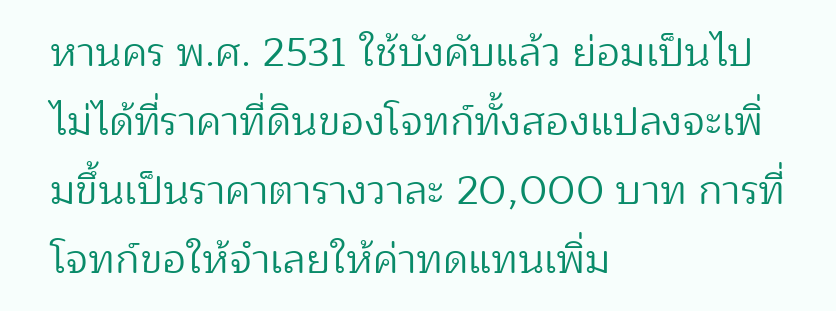หานคร พ.ศ. 2531 ใช้บังคับแล้ว ย่อมเป็นไปไม่ได้ที่ราคาที่ดินของโจทก์ทั้งสองแปลงจะเพิ่มขึ้นเป็นราคาตารางวาละ 20,000 บาท การที่โจทก์ขอให้จำเลยให้ค่าทดแทนเพิ่ม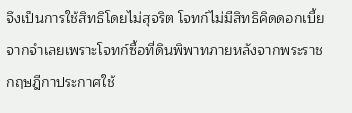จึงเป็นการใช้สิทธิโดยไม่สุจริต โจทก์ไม่มีสิทธิคิดดอกเบี้ยจากจำเลยเพราะโจทก์ซื้อที่ดินพิพาทภายหลังจากพระราชกฤษฎีกาประกาศใช้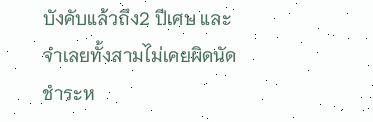บังคับแล้วถึง2 ปีเศษ และจำเลยทั้งสามไม่เคยผิดนัดชำระห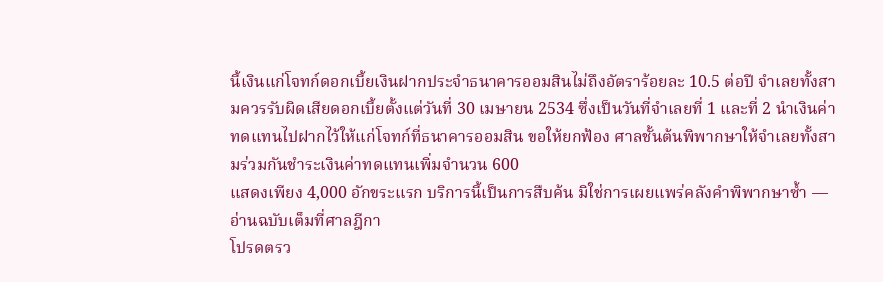นี้เงินแก่โจทก์ดอกเบี้ยเงินฝากประจำธนาคารออมสินไม่ถึงอัตราร้อยละ 10.5 ต่อปี จำเลยทั้งสามควรรับผิดเสียดอกเบี้ยตั้งแต่วันที่ 30 เมษายน 2534 ซึ่งเป็นวันที่จำเลยที่ 1 และที่ 2 นำเงินค่าทดแทนไปฝากไว้ให้แก่โจทก์ที่ธนาคารออมสิน ขอให้ยกฟ้อง ศาลชั้นต้นพิพากษาให้จำเลยทั้งสามร่วมกันชำระเงินค่าทดแทนเพิ่มจำนวน 600
แสดงเพียง 4,000 อักขระแรก บริการนี้เป็นการสืบค้น มิใช่การเผยแพร่คลังคำพิพากษาซ้ำ — อ่านฉบับเต็มที่ศาลฎีกา
โปรดตรว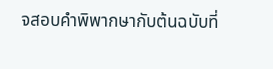จสอบคำพิพากษากับต้นฉบับที่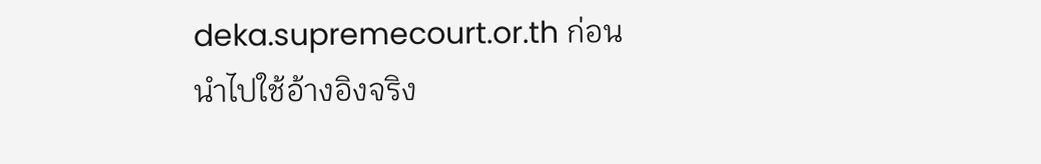deka.supremecourt.or.th ก่อนนำไปใช้อ้างอิงจริง